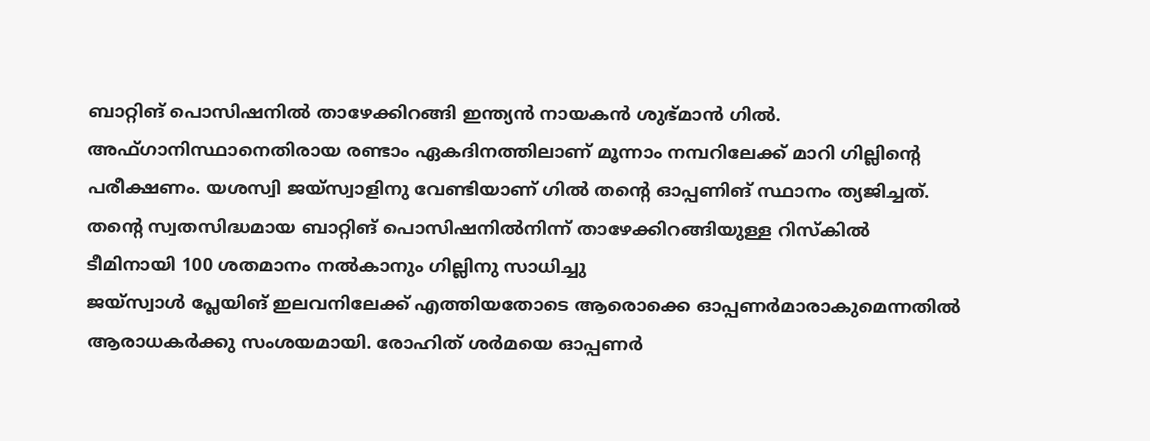ബാറ്റിങ് പൊസിഷനിൽ താഴേക്കിറങ്ങി ഇന്ത്യൻ നായകൻ ശുഭ്മാൻ ഗിൽ. അഫ്ഗാനിസ്ഥാനെതിരായ രണ്ടാം ഏകദിനത്തിലാണ് മൂന്നാം നമ്പറിലേക്ക് മാറി ഗില്ലിന്റെ പരീക്ഷണം. യശസ്വി ജയ്സ്വാളിനു വേണ്ടിയാണ് ഗിൽ തന്റെ ഓപ്പണിങ് സ്ഥാനം ത്യജിച്ചത്.
തന്റെ സ്വതസിദ്ധമായ ബാറ്റിങ് പൊസിഷനിൽനിന്ന് താഴേക്കിറങ്ങിയുള്ള റിസ്കിൽ ടീമിനായി 100 ശതമാനം നൽകാനും ഗില്ലിനു സാധിച്ചു
ജയ്സ്വാൾ പ്ലേയിങ് ഇലവനിലേക്ക് എത്തിയതോടെ ആരൊക്കെ ഓപ്പണർമാരാകുമെന്നതിൽ ആരാധകർക്കു സംശയമായി. രോഹിത് ശർമയെ ഓപ്പണർ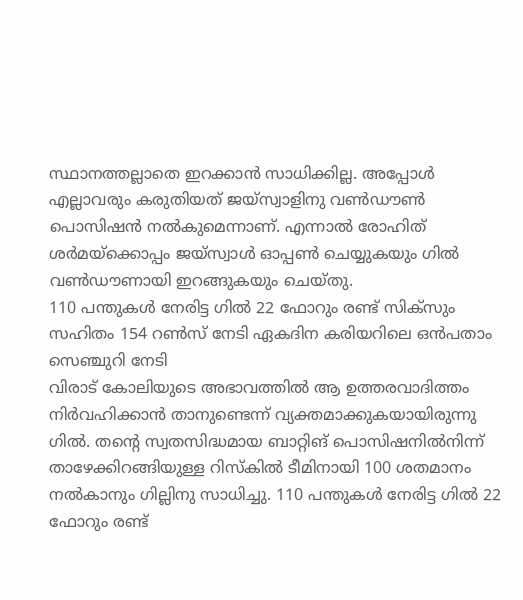സ്ഥാനത്തല്ലാതെ ഇറക്കാൻ സാധിക്കില്ല. അപ്പോൾ എല്ലാവരും കരുതിയത് ജയ്സ്വാളിനു വൺഡൗൺ പൊസിഷൻ നൽകുമെന്നാണ്. എന്നാൽ രോഹിത് ശർമയ്ക്കൊപ്പം ജയ്സ്വാൾ ഓപ്പൺ ചെയ്യുകയും ഗിൽ വൺഡൗണായി ഇറങ്ങുകയും ചെയ്തു.
110 പന്തുകൾ നേരിട്ട ഗിൽ 22 ഫോറും രണ്ട് സിക്സും സഹിതം 154 റൺസ് നേടി ഏകദിന കരിയറിലെ ഒൻപതാം സെഞ്ചുറി നേടി
വിരാട് കോലിയുടെ അഭാവത്തിൽ ആ ഉത്തരവാദിത്തം നിർവഹിക്കാൻ താനുണ്ടെന്ന് വ്യക്തമാക്കുകയായിരുന്നു ഗിൽ. തന്റെ സ്വതസിദ്ധമായ ബാറ്റിങ് പൊസിഷനിൽനിന്ന് താഴേക്കിറങ്ങിയുള്ള റിസ്കിൽ ടീമിനായി 100 ശതമാനം നൽകാനും ഗില്ലിനു സാധിച്ചു. 110 പന്തുകൾ നേരിട്ട ഗിൽ 22 ഫോറും രണ്ട്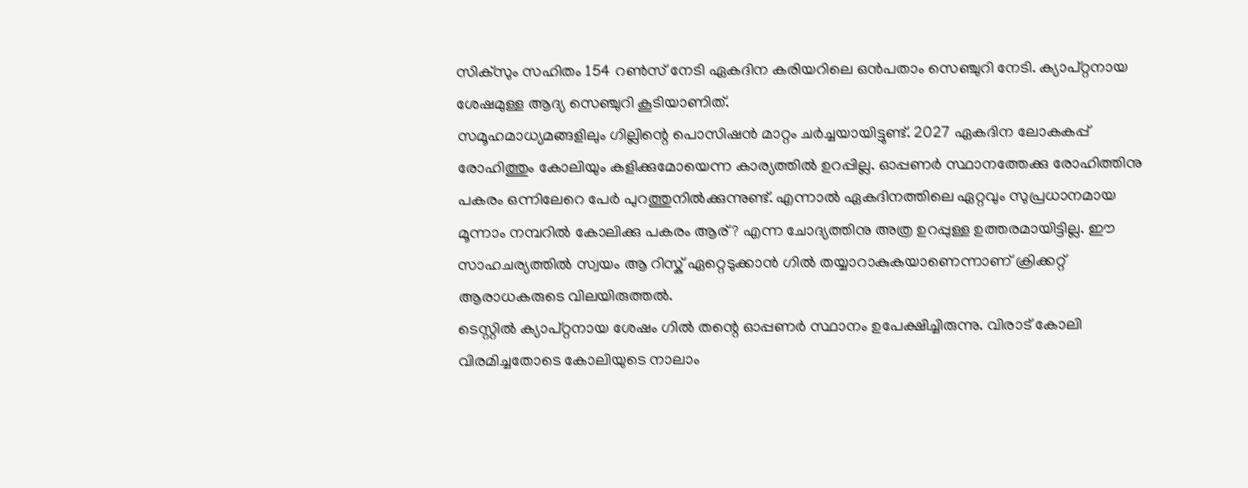സിക്സും സഹിതം 154 റൺസ് നേടി ഏകദിന കരിയറിലെ ഒൻപതാം സെഞ്ചുറി നേടി. ക്യാപ്റ്റനായ ശേഷമുള്ള ആദ്യ സെഞ്ചുറി കൂടിയാണിത്.
സമൂഹമാധ്യമങ്ങളിലും ഗില്ലിന്റെ പൊസിഷൻ മാറ്റം ചർച്ചയായിട്ടുണ്ട്. 2027 ഏകദിന ലോകകപ്പ് രോഹിത്തും കോലിയും കളിക്കുമോയെന്ന കാര്യത്തിൽ ഉറപ്പില്ല. ഓപ്പണർ സ്ഥാനത്തേക്കു രോഹിത്തിനു പകരം ഒന്നിലേറെ പേർ പുറത്തുനിൽക്കുന്നുണ്ട്. എന്നാൽ ഏകദിനത്തിലെ ഏറ്റവും സുപ്രധാനമായ മൂന്നാം നമ്പറിൽ കോലിക്കു പകരം ആര്? എന്ന ചോദ്യത്തിനു അത്ര ഉറപ്പുള്ള ഉത്തരമായിട്ടില്ല. ഈ സാഹചര്യത്തിൽ സ്വയം ആ റിസ്ക് ഏറ്റെടുക്കാൻ ഗിൽ തയ്യാറാകുകയാണെന്നാണ് ക്രിക്കറ്റ് ആരാധകരുടെ വിലയിരുത്തൽ.
ടെസ്റ്റിൽ ക്യാപ്റ്റനായ ശേഷം ഗിൽ തന്റെ ഓപ്പണർ സ്ഥാനം ഉപേക്ഷിച്ചിരുന്നു. വിരാട് കോലി വിരമിച്ചതോടെ കോലിയുടെ നാലാം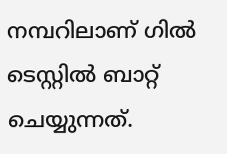നമ്പറിലാണ് ഗിൽ ടെസ്റ്റിൽ ബാറ്റ് ചെയ്യുന്നത്.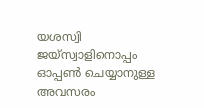യശസ്വി ജയ്സ്വാളിനൊപ്പം ഓപ്പൺ ചെയ്യാനുള്ള അവസരം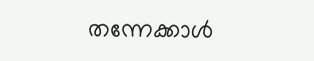തന്നേക്കാൾ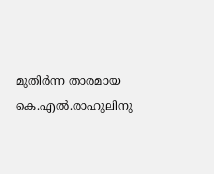മുതിർന്ന താരമായ കെ.എൽ.രാഹുലിനു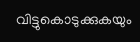വിട്ടുകൊടുക്കുകയും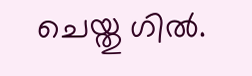ചെയ്തു ഗിൽ.